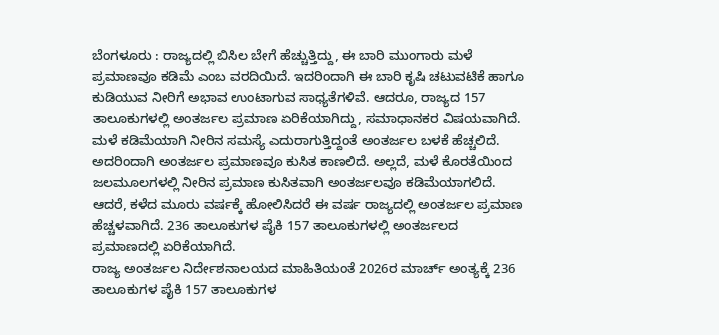ಬೆಂಗಳೂರು : ರಾಜ್ಯದಲ್ಲಿ ಬಿಸಿಲ ಬೇಗೆ ಹೆಚ್ಚುತ್ತಿದ್ದು, ಈ ಬಾರಿ ಮುಂಗಾರು ಮಳೆ ಪ್ರಮಾಣವೂ ಕಡಿಮೆ ಎಂಬ ವರದಿಯಿದೆ. ಇದರಿಂದಾಗಿ ಈ ಬಾರಿ ಕೃಷಿ ಚಟುವಟಿಕೆ ಹಾಗೂ ಕುಡಿಯುವ ನೀರಿಗೆ ಅಭಾವ ಉಂಟಾಗುವ ಸಾಧ್ಯತೆಗಳಿವೆ. ಆದರೂ, ರಾಜ್ಯದ 157 ತಾಲೂಕುಗಳಲ್ಲಿ ಅಂತರ್ಜಲ ಪ್ರಮಾಣ ಏರಿಕೆಯಾಗಿದ್ದು, ಸಮಾಧಾನಕರ ವಿಷಯವಾಗಿದೆ.
ಮಳೆ ಕಡಿಮೆಯಾಗಿ ನೀರಿನ ಸಮಸ್ಯೆ ಎದುರಾಗುತ್ತಿದ್ದಂತೆ ಅಂತರ್ಜಲ ಬಳಕೆ ಹೆಚ್ಚಲಿದೆ. ಅದರಿಂದಾಗಿ ಅಂತರ್ಜಲ ಪ್ರಮಾಣವೂ ಕುಸಿತ ಕಾಣಲಿದೆ. ಅಲ್ಲದೆ, ಮಳೆ ಕೊರತೆಯಿಂದ ಜಲಮೂಲಗಳಲ್ಲಿ ನೀರಿನ ಪ್ರಮಾಣ ಕುಸಿತವಾಗಿ ಅಂತರ್ಜಲವೂ ಕಡಿಮೆಯಾಗಲಿದೆ. ಆದರೆ, ಕಳೆದ ಮೂರು ವರ್ಷಕ್ಕೆ ಹೋಲಿಸಿದರೆ ಈ ವರ್ಷ ರಾಜ್ಯದಲ್ಲಿ ಅಂತರ್ಜಲ ಪ್ರಮಾಣ ಹೆಚ್ಚಳವಾಗಿದೆ. 236 ತಾಲೂಕುಗಳ ಪೈಕಿ 157 ತಾಲೂಕುಗಳಲ್ಲಿ ಅಂತರ್ಜಲದ ಪ್ರಮಾಣದಲ್ಲಿ ಏರಿಕೆಯಾಗಿದೆ.
ರಾಜ್ಯ ಅಂತರ್ಜಲ ನಿರ್ದೇಶನಾಲಯದ ಮಾಹಿತಿಯಂತೆ 2026ರ ಮಾರ್ಚ್ ಅಂತ್ಯಕ್ಕೆ 236 ತಾಲೂಕುಗಳ ಪೈಕಿ 157 ತಾಲೂಕುಗಳ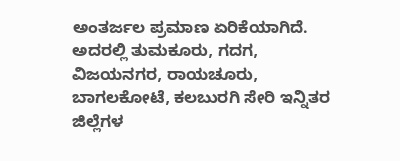ಅಂತರ್ಜಲ ಪ್ರಮಾಣ ಏರಿಕೆಯಾಗಿದೆ. ಅದರಲ್ಲಿ ತುಮಕೂರು, ಗದಗ, ವಿಜಯನಗರ, ರಾಯಚೂರು, ಬಾಗಲಕೋಟೆ, ಕಲಬುರಗಿ ಸೇರಿ ಇನ್ನಿತರ ಜಿಲ್ಲೆಗಳ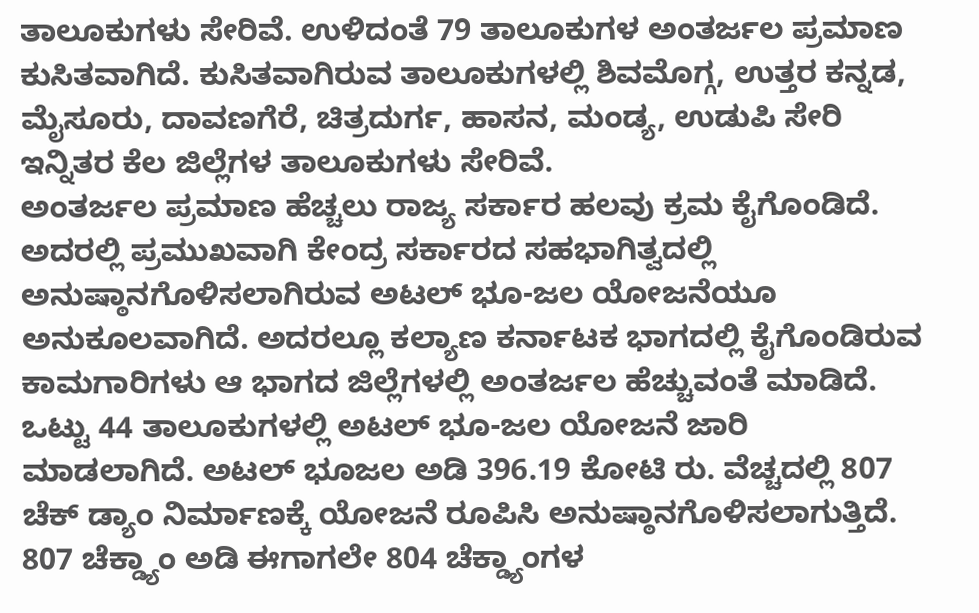ತಾಲೂಕುಗಳು ಸೇರಿವೆ. ಉಳಿದಂತೆ 79 ತಾಲೂಕುಗಳ ಅಂತರ್ಜಲ ಪ್ರಮಾಣ ಕುಸಿತವಾಗಿದೆ. ಕುಸಿತವಾಗಿರುವ ತಾಲೂಕುಗಳಲ್ಲಿ ಶಿವಮೊಗ್ಗ, ಉತ್ತರ ಕನ್ನಡ, ಮೈಸೂರು, ದಾವಣಗೆರೆ, ಚಿತ್ರದುರ್ಗ, ಹಾಸನ, ಮಂಡ್ಯ, ಉಡುಪಿ ಸೇರಿ ಇನ್ನಿತರ ಕೆಲ ಜಿಲ್ಲೆಗಳ ತಾಲೂಕುಗಳು ಸೇರಿವೆ.
ಅಂತರ್ಜಲ ಪ್ರಮಾಣ ಹೆಚ್ಚಲು ರಾಜ್ಯ ಸರ್ಕಾರ ಹಲವು ಕ್ರಮ ಕೈಗೊಂಡಿದೆ. ಅದರಲ್ಲಿ ಪ್ರಮುಖವಾಗಿ ಕೇಂದ್ರ ಸರ್ಕಾರದ ಸಹಭಾಗಿತ್ವದಲ್ಲಿ ಅನುಷ್ಠಾನಗೊಳಿಸಲಾಗಿರುವ ಅಟಲ್ ಭೂ-ಜಲ ಯೋಜನೆಯೂ ಅನುಕೂಲವಾಗಿದೆ. ಅದರಲ್ಲೂ ಕಲ್ಯಾಣ ಕರ್ನಾಟಕ ಭಾಗದಲ್ಲಿ ಕೈಗೊಂಡಿರುವ ಕಾಮಗಾರಿಗಳು ಆ ಭಾಗದ ಜಿಲ್ಲೆಗಳಲ್ಲಿ ಅಂತರ್ಜಲ ಹೆಚ್ಚುವಂತೆ ಮಾಡಿದೆ.
ಒಟ್ಟು 44 ತಾಲೂಕುಗಳಲ್ಲಿ ಅಟಲ್ ಭೂ-ಜಲ ಯೋಜನೆ ಜಾರಿ ಮಾಡಲಾಗಿದೆ. ಅಟಲ್ ಭೂಜಲ ಅಡಿ 396.19 ಕೋಟಿ ರು. ವೆಚ್ಚದಲ್ಲಿ 807 ಚೆಕ್ ಡ್ಯಾಂ ನಿರ್ಮಾಣಕ್ಕೆ ಯೋಜನೆ ರೂಪಿಸಿ ಅನುಷ್ಠಾನಗೊಳಿಸಲಾಗುತ್ತಿದೆ. 807 ಚೆಕ್ಡ್ಯಾಂ ಅಡಿ ಈಗಾಗಲೇ 804 ಚೆಕ್ಡ್ಯಾಂಗಳ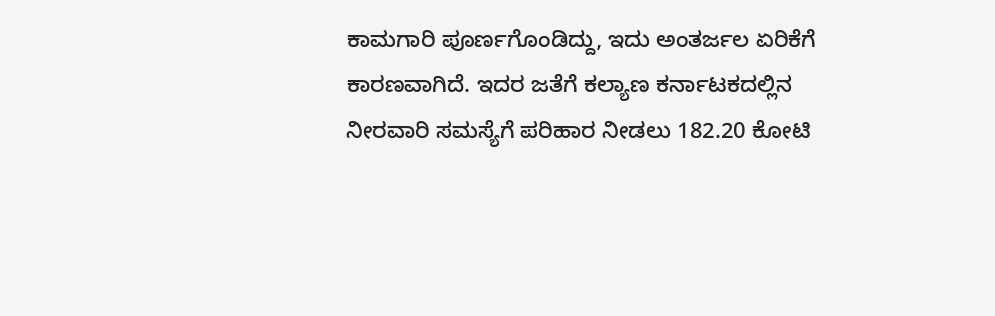ಕಾಮಗಾರಿ ಪೂರ್ಣಗೊಂಡಿದ್ದು, ಇದು ಅಂತರ್ಜಲ ಏರಿಕೆಗೆ ಕಾರಣವಾಗಿದೆ. ಇದರ ಜತೆಗೆ ಕಲ್ಯಾಣ ಕರ್ನಾಟಕದಲ್ಲಿನ ನೀರವಾರಿ ಸಮಸ್ಯೆಗೆ ಪರಿಹಾರ ನೀಡಲು 182.20 ಕೋಟಿ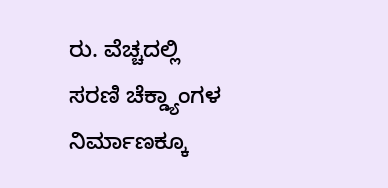ರು. ವೆಚ್ಚದಲ್ಲಿ ಸರಣಿ ಚೆಕ್ಡ್ಯಾಂಗಳ ನಿರ್ಮಾಣಕ್ಕೂ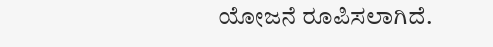ಯೋಜನೆ ರೂಪಿಸಲಾಗಿದೆ.